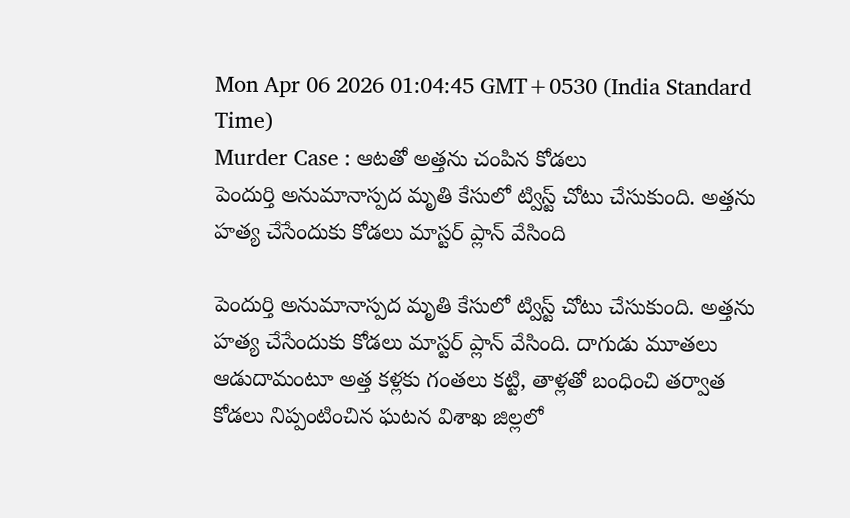Mon Apr 06 2026 01:04:45 GMT+0530 (India Standard Time)
Murder Case : ఆటతో అత్తను చంపిన కోడలు
పెందుర్తి అనుమానాస్పద మృతి కేసులో ట్విస్ట్ చోటు చేసుకుంది. అత్తను హత్య చేసేందుకు కోడలు మాస్టర్ ప్లాన్ వేసింది

పెందుర్తి అనుమానాస్పద మృతి కేసులో ట్విస్ట్ చోటు చేసుకుంది. అత్తను హత్య చేసేందుకు కోడలు మాస్టర్ ప్లాన్ వేసింది. దాగుడు మూతలు ఆడుదామంటూ అత్త కళ్లకు గంతలు కట్టి, తాళ్లతో బంధించి తర్వాత కోడలు నిప్పంటించిన ఘటన విశాఖ జిల్లలో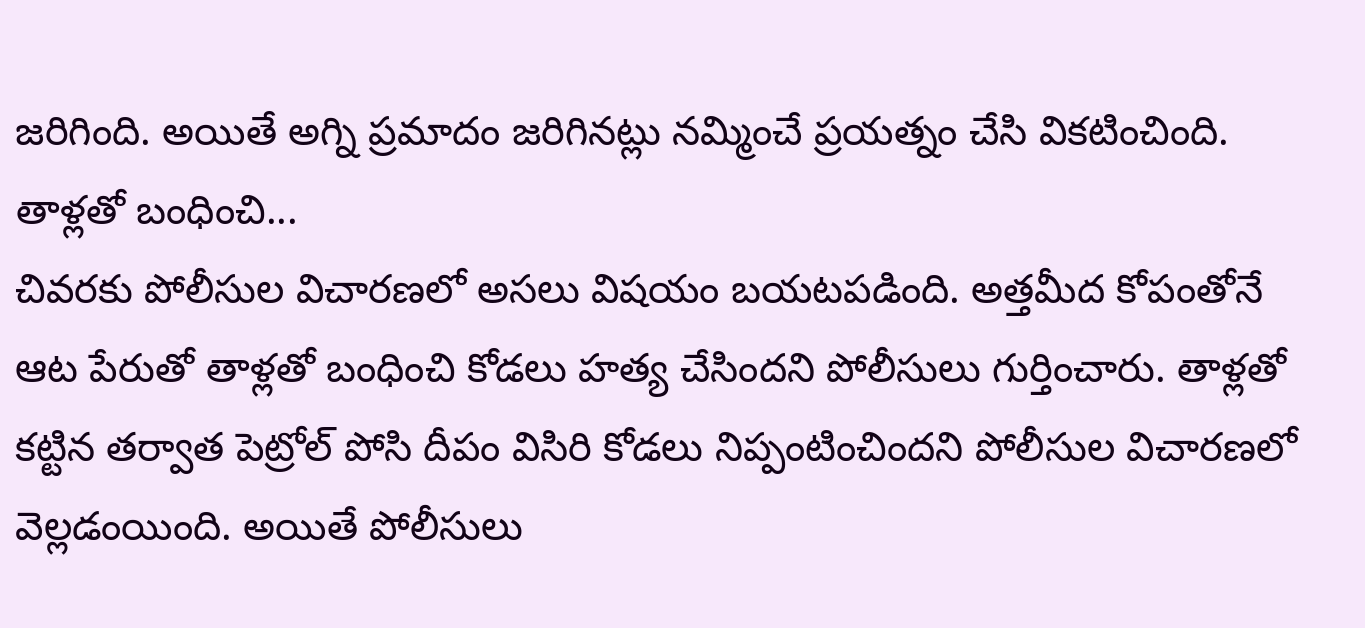జరిగింది. అయితే అగ్ని ప్రమాదం జరిగినట్లు నమ్మించే ప్రయత్నం చేసి వికటించింది.
తాళ్లతో బంధించి...
చివరకు పోలీసుల విచారణలో అసలు విషయం బయటపడింది. అత్తమీద కోపంతోనే ఆట పేరుతో తాళ్లతో బంధించి కోడలు హత్య చేసిందని పోలీసులు గుర్తించారు. తాళ్లతో కట్టిన తర్వాత పెట్రోల్ పోసి దీపం విసిరి కోడలు నిప్పంటించిందని పోలీసుల విచారణలో వెల్లడంయింది. అయితే పోలీసులు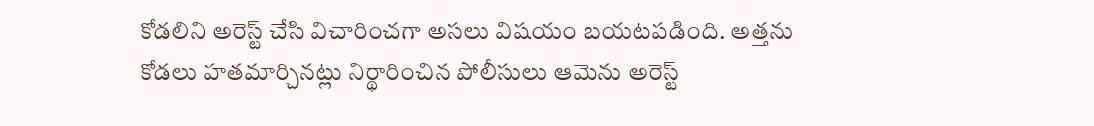కోడలిని అరెస్ట్ చేసి విచారించగా అసలు విషయం బయటపడింది. అత్తను కోడలు హతమార్చినట్లు నిర్థారించిన పోలీసులు ఆమెను అరెస్ట్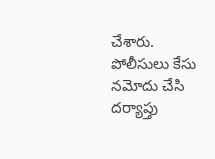చేశారు. పోలీసులు కేసు నమోదు చేసి దర్యాప్తు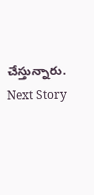చేస్తున్నారు.
Next Story